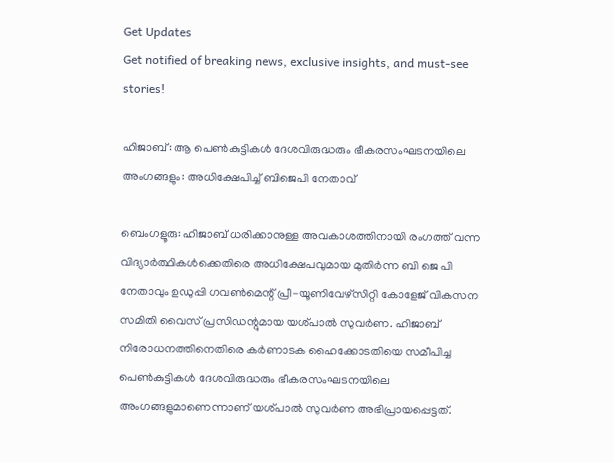Get Updates
Get notified of breaking news, exclusive insights, and must-see stories!

ഹിജാബ്: ആ പെൺകുട്ടികൾ ദേശവിരുദ്ധരും ഭീകരസംഘടനയിലെ അംഗങ്ങളും: അധിക്ഷേപിച്ച് ബിജെപി നേതാവ്

ബെംഗളൂരു: ഹിജാബ് ധരിക്കാനുള്ള അവകാശത്തിനായി രംഗത്ത് വന്ന വിദ്യാർത്ഥികള്‍ക്കെതിരെ അധിക്ഷേപവുമായ മുതിർന്ന ബി ജെ പി നേതാവും ഉഡുപ്പി ഗവൺമെന്റ് പ്രീ-യൂണിവേഴ്‌സിറ്റി കോളേജ് വികസന സമിതി വൈസ് പ്രസിഡന്റുമായ യശ്പാൽ സുവർണ. ഹിജാബ് നിരോധനത്തിനെതിരെ കർണാടക ഹൈക്കോടതിയെ സമീപിച്ച പെൺകുട്ടികൾ ദേശവിരുദ്ധരും ഭീകരസംഘടനയിലെ അംഗങ്ങളുമാണെന്നാണ് യശ്പാൽ സുവർണ അഭിപ്രായപ്പെട്ടത്.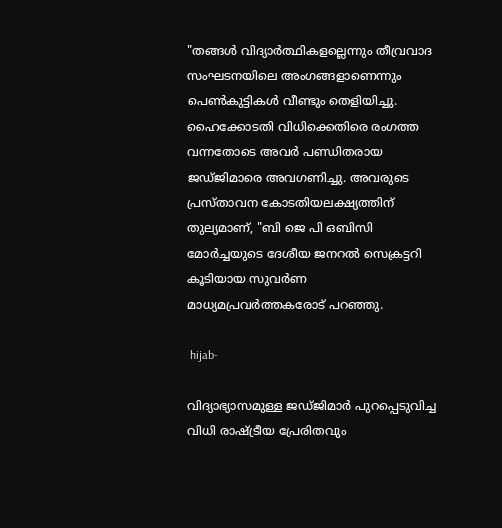"തങ്ങൾ വിദ്യാർത്ഥികളല്ലെന്നും തീവ്രവാദ സംഘടനയിലെ അംഗങ്ങളാണെന്നും പെൺകുട്ടികൾ വീണ്ടും തെളിയിച്ചു. ഹൈക്കോടതി വിധിക്കെതിരെ രംഗത്ത വന്നതോടെ അവർ പണ്ഡിതരായ ജഡ്ജിമാരെ അവഗണിച്ചു. അവരുടെ പ്രസ്താവന കോടതിയലക്ഷ്യത്തിന് തുല്യമാണ്, "ബി ജെ പി ഒബിസി മോർച്ചയുടെ ദേശീയ ജനറൽ സെക്രട്ടറി കൂടിയായ സുവർണ മാധ്യമപ്രവർത്തകരോട് പറഞ്ഞു.

 hijab-

വിദ്യാഭ്യാസമുള്ള ജഡ്ജിമാർ പുറപ്പെടുവിച്ച വിധി രാഷ്ട്രീയ പ്രേരിതവും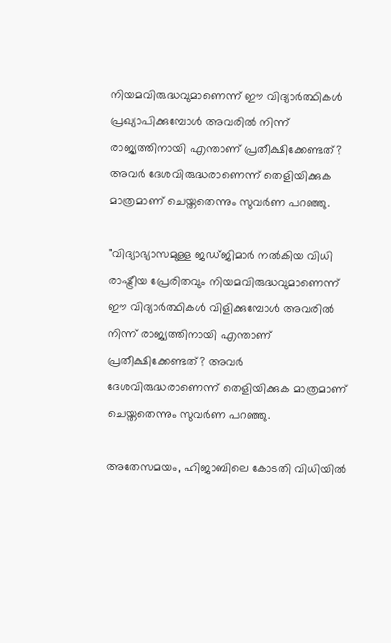നിയമവിരുദ്ധവുമാണെന്ന് ഈ വിദ്യാർത്ഥികൾ പ്രഖ്യാപിക്കുമ്പോള്‍ അവരിൽ നിന്ന് രാജ്യത്തിനായി എന്താണ് പ്രതീക്ഷിക്കേണ്ടത്? അവർ ദേശവിരുദ്ധരാണെന്ന് തെളിയിക്കുക മാത്രമാണ് ചെയ്തതെന്നും സുവർണ പറഞ്ഞു.

"വിദ്യാഭ്യാസമുള്ള ജഡ്ജിമാർ നൽകിയ വിധി രാഷ്ട്രീയ പ്രേരിതവും നിയമവിരുദ്ധവുമാണെന്ന് ഈ വിദ്യാർത്ഥികൾ വിളിക്കുമ്പോൾ അവരിൽ നിന്ന് രാജ്യത്തിനായി എന്താണ് പ്രതീക്ഷിക്കേണ്ടത്? അവർ ദേശവിരുദ്ധരാണെന്ന് തെളിയിക്കുക മാത്രമാണ് ചെയ്തതെന്നും സുവർണ പറഞ്ഞു.

അതേസമയം, ഹിജാബിലെ കോടതി വിധിയില്‍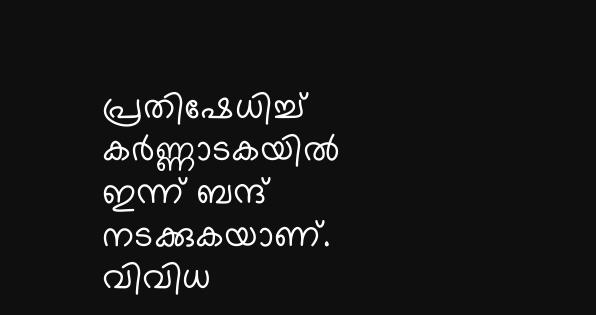പ്രതിഷേധിച്ച് കർണ്ണാടകയില്‍ ഇന്ന് ബന്ദ് നടക്കുകയാണ്. വിവിധ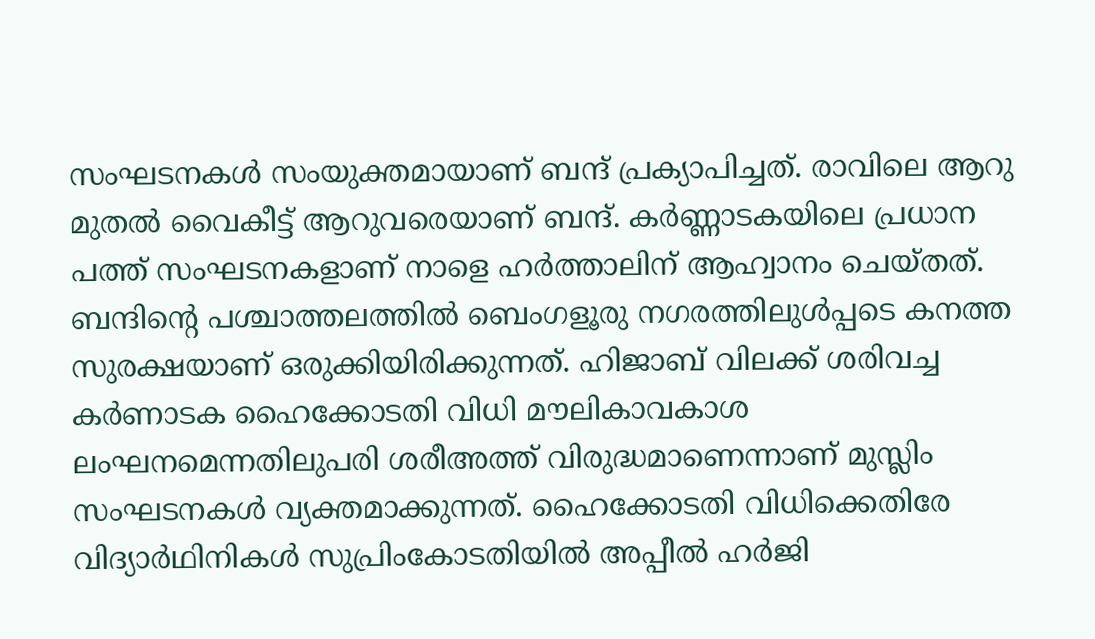സംഘടനകള്‍ സംയുക്തമായാണ് ബന്ദ് പ്രക്യാപിച്ചത്. രാവിലെ ആറു മുതല്‍ വൈകീട്ട് ആറുവരെയാണ് ബന്ദ്. കര്‍ണ്ണാടകയിലെ പ്രധാന പത്ത് സംഘടനകളാണ് നാളെ ഹര്‍ത്താലിന് ആഹ്വാനം ചെയ്തത്. ബന്ദിന്റെ പശ്ചാത്തലത്തില്‍ ബെംഗളൂരു നഗരത്തിലുള്‍പ്പടെ കനത്ത സുരക്ഷയാണ് ഒരുക്കിയിരിക്കുന്നത്. ഹിജാബ് വിലക്ക് ശരിവച്ച കര്‍ണാടക ഹൈക്കോടതി വിധി മൗലികാവകാശ ലംഘനമെന്നതിലുപരി ശരീഅത്ത് വിരുദ്ധമാണെന്നാണ് മുസ്ലിം സംഘടനകള്‍ വ്യക്തമാക്കുന്നത്. ഹൈക്കോടതി വിധിക്കെതിരേ വിദ്യാര്‍ഥിനികള്‍ സുപ്രിംകോടതിയില്‍ അപ്പീല്‍ ഹർജി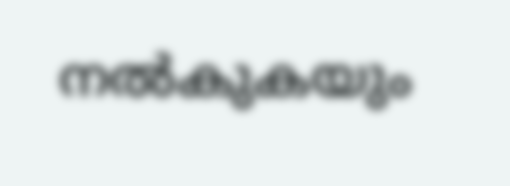നല്‍കുകയും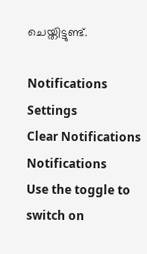ചെയ്തിട്ടുണ്ട്.

Notifications
Settings
Clear Notifications
Notifications
Use the toggle to switch on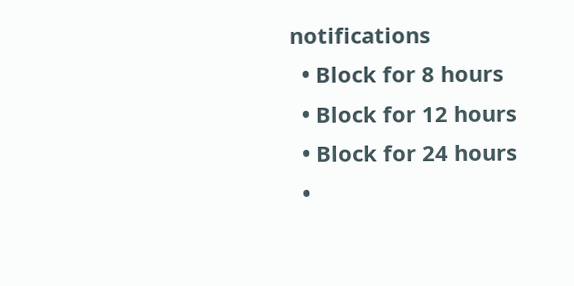notifications
  • Block for 8 hours
  • Block for 12 hours
  • Block for 24 hours
  •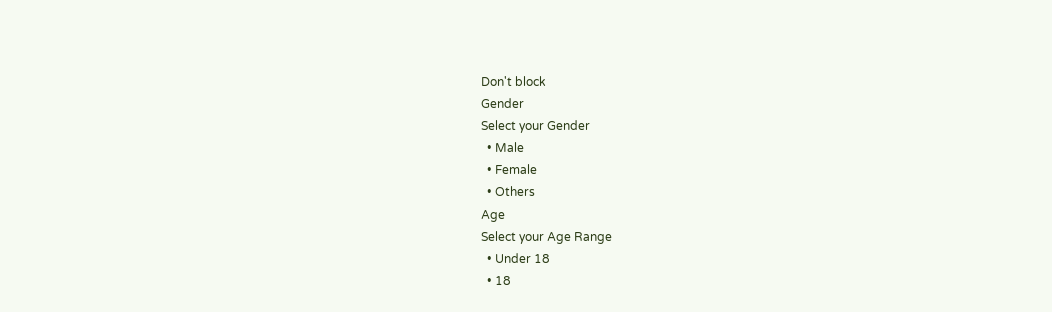Don't block
Gender
Select your Gender
  • Male
  • Female
  • Others
Age
Select your Age Range
  • Under 18
  • 18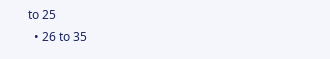to 25
  • 26 to 35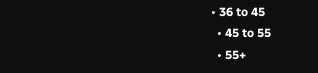• 36 to 45
  • 45 to 55
  • 55+